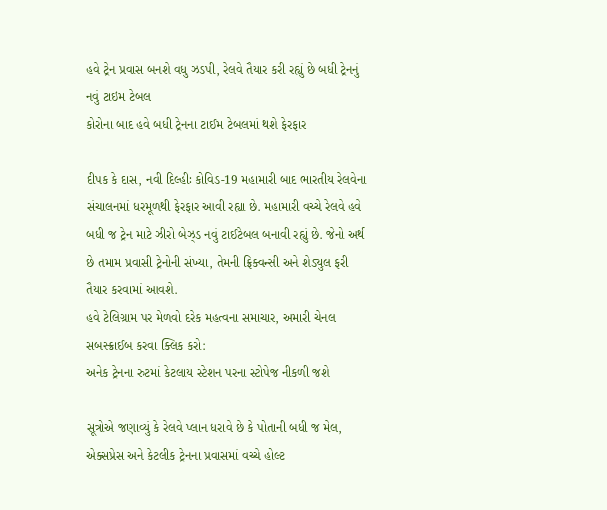હવે ટ્રેન પ્રવાસ બનશે વધુ ઝડપી, રેલવે તૈયાર કરી રહ્યું છે બધી ટ્રેનનું નવું ટાઇમ ટેબલ
કોરોના બાદ હવે બધી ટ્રેનના ટાઈમ ટેબલમાં થશે ફેરફાર

દીપક કે દાસ, નવી દિલ્હીઃ કોવિડ-19 મહામારી બાદ ભારતીય રેલવેના સંચાલનમાં ધરમૂળથી ફેરફાર આવી રહ્યા છે. મહામારી વચ્ચે રેલવે હવે બધી જ ટ્રેન માટે ઝીરો બેઝ્ડ નવું ટાઈટેબલ બનાવી રહ્યું છે. જેનો અર્થ છે તમામ પ્રવાસી ટ્રેનોની સંખ્યા, તેમની ફ્રિક્વન્સી અને શેડ્યુલ ફરી તૈયાર કરવામાં આવશે.
હવે ટેલિગ્રામ પર મેળવો દરેક મહત્વના સમાચાર, અમારી ચેનલ સબસ્ક્રાઈબ કરવા ક્લિક કરો:
અનેક ટ્રેનના રુટમાં કેટલાય સ્ટેશન પરના સ્ટોપેજ નીકળી જશે

સૂત્રોએ જણાવ્યું કે રેલવે પ્લાન ધરાવે છે કે પોતાની બધી જ મેલ, એક્સપ્રેસ અને કેટલીક ટ્રેનના પ્રવાસમાં વચ્ચે હોલ્ટ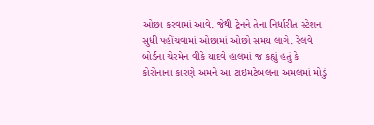ઓછા કરવામાં આવે. જેથી ટ્રેનને તેના નિર્ધારીત સ્ટેશન સુધી પહોંચવામાં ઓછામાં ઓછો સમય લાગે. રેલવે બોર્ડના ચેરમેન વીકે યાદવે હાલમાં જ કહ્યું હતું કે કોરોનાના કારણે અમને આ ટાઇમટેબલના અમલમાં મોડું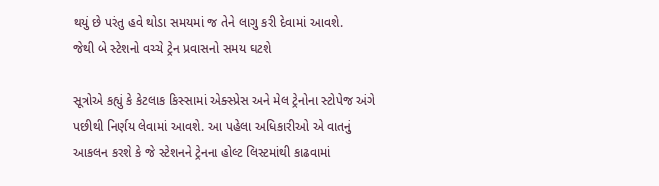થયું છે પરંતુ હવે થોડા સમયમાં જ તેને લાગુ કરી દેવામાં આવશે.
જેથી બે સ્ટેશનો વચ્ચે ટ્રેન પ્રવાસનો સમય ઘટશે

સૂત્રોએ કહ્યું કે કેટલાક કિસ્સામાં એક્સ્પ્રેસ અને મેલ ટ્રેનોના સ્ટોપેજ અંગે પછીથી નિર્ણય લેવામાં આવશે. આ પહેલા અધિકારીઓ એ વાતનું આકલન કરશે કે જે સ્ટેશનને ટ્રેનના હોલ્ટ લિસ્ટમાંથી કાઢવામાં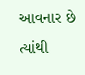આવનાર છે ત્યાંથી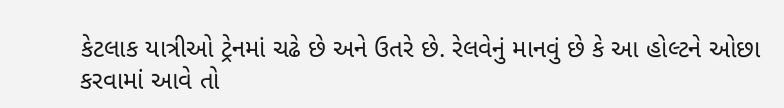કેટલાક યાત્રીઓ ટ્રેનમાં ચઢે છે અને ઉતરે છે. રેલવેનું માનવું છે કે આ હોલ્ટને ઓછા કરવામાં આવે તો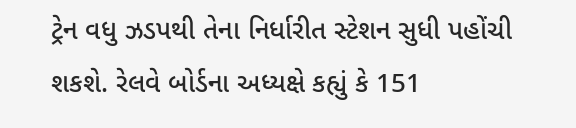ટ્રેન વધુ ઝડપથી તેના નિર્ધારીત સ્ટેશન સુધી પહોંચી શકશે. રેલવે બોર્ડના અધ્યક્ષે કહ્યું કે 151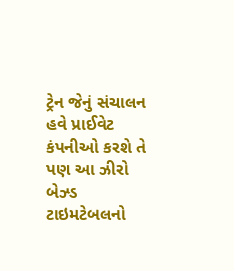ટ્રેન જેનું સંચાલન હવે પ્રાઈવેટ કંપનીઓ કરશે તે પણ આ ઝીરો બેઝ્ડ ટાઇમટેબલનો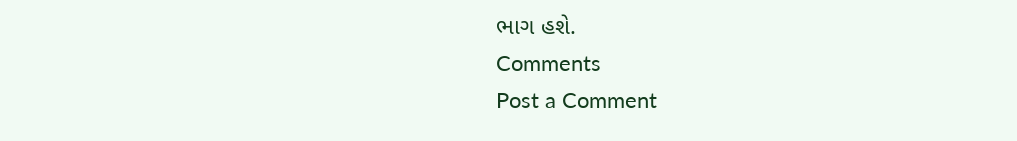ભાગ હશે.
Comments
Post a Comment